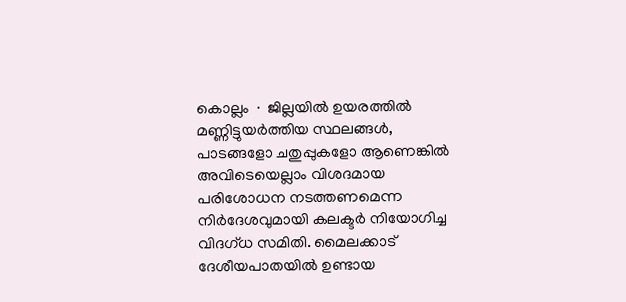കൊല്ലം ∙ ജില്ലയിൽ ഉയരത്തിൽ മണ്ണിട്ടുയർത്തിയ സ്ഥലങ്ങൾ, പാടങ്ങളോ ചതുപ്പുകളോ ആണെങ്കിൽ അവിടെയെല്ലാം വിശദമായ പരിശോധന നടത്തണമെന്ന നിർദേശവുമായി കലക്ടർ നിയോഗിച്ച വിദഗ്ധ സമിതി. മൈലക്കാട് ദേശീയപാതയിൽ ഉണ്ടായ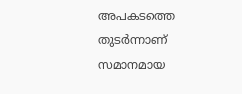അപകടത്തെ തുടർന്നാണ് സമാനമായ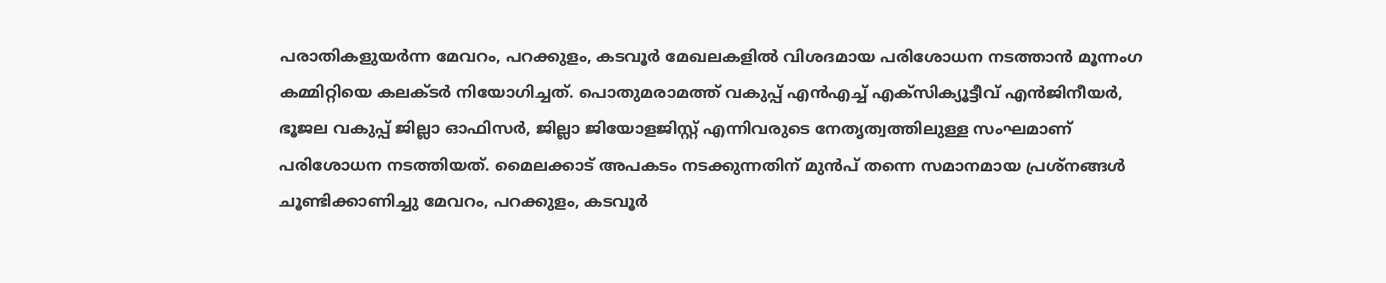പരാതികളുയർന്ന മേവറം, പറക്കുളം, കടവൂർ മേഖലകളിൽ വിശദമായ പരിശോധന നടത്താൻ മൂന്നംഗ കമ്മിറ്റിയെ കലക്ടർ നിയോഗിച്ചത്. പൊതുമരാമത്ത് വകുപ്പ് എൻഎച്ച് എക്സിക്യൂട്ടീവ് എൻജിനീയർ, ഭൂജല വകുപ്പ് ജില്ലാ ഓഫിസർ, ജില്ലാ ജിയോളജിസ്റ്റ് എന്നിവരുടെ നേതൃത്വത്തിലുള്ള സംഘമാണ് പരിശോധന നടത്തിയത്. മൈലക്കാട് അപകടം നടക്കുന്നതിന് മുൻപ് തന്നെ സമാനമായ പ്രശ്നങ്ങൾ ചൂണ്ടിക്കാണിച്ചു മേവറം, പറക്കുളം, കടവൂർ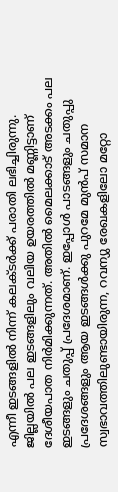എന്നീ ഇടങ്ങളിൽ നിന്ന് കലക്ടർക്ക് പരാതി ലഭിച്ചിരുന്നു.
ജില്ലയിൽ പല ഇടങ്ങളിലും വലിയ ഉയരത്തിൽ മണ്ണിട്ടാണ് ദേശീയപാത നിർമിക്കുന്നത്. അതിൽ മൈലക്കാട് അടക്കം പല ഇടങ്ങളും ചതുപ്പ് പ്രദേശമാണ്. ഇപ്പോൾ പാടങ്ങളും ചതുപ്പു പ്രദേശങ്ങളും ആയ ഇടങ്ങൾക്കു പുറമേ മുൻപ് സമാന സ്വഭാവത്തിലുണ്ടായിരുന്ന, റവന്യു രേഖകളിലോ മറ്റോ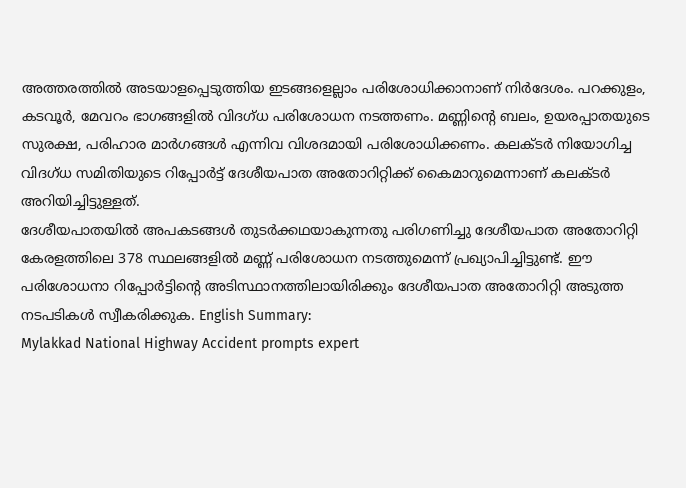അത്തരത്തിൽ അടയാളപ്പെടുത്തിയ ഇടങ്ങളെല്ലാം പരിശോധിക്കാനാണ് നിർദേശം. പറക്കുളം, കടവൂർ, മേവറം ഭാഗങ്ങളിൽ വിദഗ്ധ പരിശോധന നടത്തണം. മണ്ണിന്റെ ബലം, ഉയരപ്പാതയുടെ സുരക്ഷ, പരിഹാര മാർഗങ്ങൾ എന്നിവ വിശദമായി പരിശോധിക്കണം. കലക്ടർ നിയോഗിച്ച വിദഗ്ധ സമിതിയുടെ റിപ്പോർട്ട് ദേശീയപാത അതോറിറ്റിക്ക് കൈമാറുമെന്നാണ് കലക്ടർ അറിയിച്ചിട്ടുള്ളത്.
ദേശീയപാതയിൽ അപകടങ്ങൾ തുടർക്കഥയാകുന്നതു പരിഗണിച്ചു ദേശീയപാത അതോറിറ്റി കേരളത്തിലെ 378 സ്ഥലങ്ങളിൽ മണ്ണ് പരിശോധന നടത്തുമെന്ന് പ്രഖ്യാപിച്ചിട്ടുണ്ട്. ഈ പരിശോധനാ റിപ്പോർട്ടിന്റെ അടിസ്ഥാനത്തിലായിരിക്കും ദേശീയപാത അതോറിറ്റി അടുത്ത നടപടികൾ സ്വീകരിക്കുക. English Summary:
Mylakkad National Highway Accident prompts expert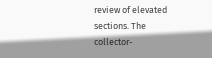review of elevated sections. The collector-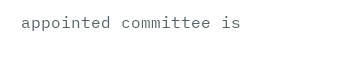appointed committee is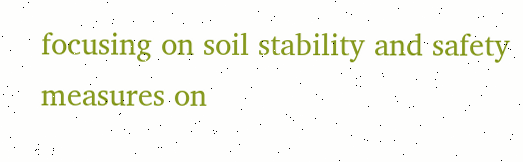focusing on soil stability and safety measures on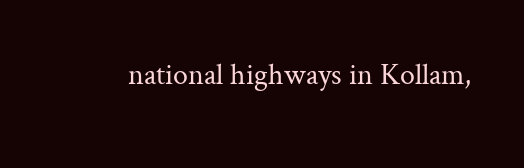national highways in Kollam,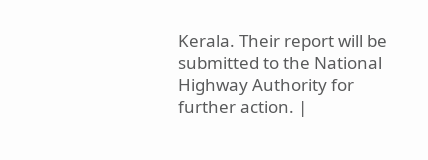Kerala. Their report will be submitted to the National Highway Authority for further action. |